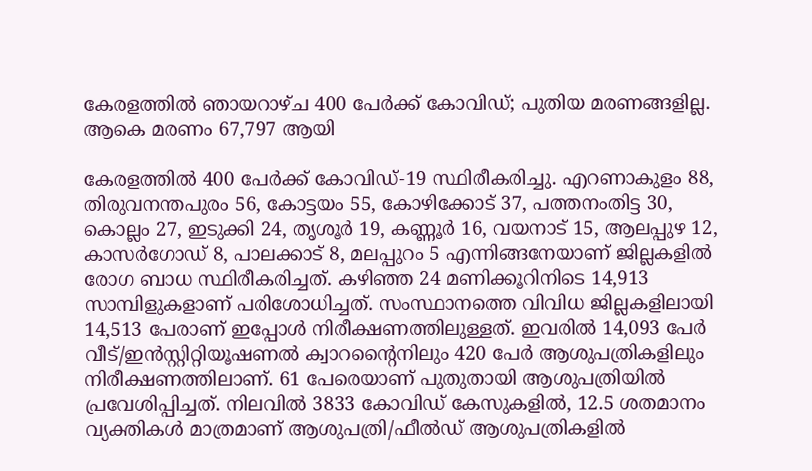കേരളത്തില്‍ ഞായറാഴ്ച 400 പേര്‍ക്ക് കോവിഡ്; പുതിയ മരണങ്ങളില്ല. ആകെ മരണം 67,797 ആയി

കേരളത്തില്‍ 400 പേര്‍ക്ക് കോവിഡ്-19 സ്ഥിരീകരിച്ചു. എറണാകുളം 88, തിരുവനന്തപുരം 56, കോട്ടയം 55, കോഴിക്കോട് 37, പത്തനംതിട്ട 30, കൊല്ലം 27, ഇടുക്കി 24, തൃശൂര്‍ 19, കണ്ണൂര്‍ 16, വയനാട് 15, ആലപ്പുഴ 12, കാസര്‍ഗോഡ് 8, പാലക്കാട് 8, മലപ്പുറം 5 എന്നിങ്ങനേയാണ് ജില്ലകളില്‍ രോഗ ബാധ സ്ഥിരീകരിച്ചത്. കഴിഞ്ഞ 24 മണിക്കൂറിനിടെ 14,913 സാമ്പിളുകളാണ് പരിശോധിച്ചത്. സംസ്ഥാനത്തെ വിവിധ ജില്ലകളിലായി 14,513 പേരാണ് ഇപ്പോള്‍ നിരീക്ഷണത്തിലുള്ളത്. ഇവരില്‍ 14,093 പേര്‍ വീട്/ഇന്‍സ്റ്റിറ്റിയൂഷണല്‍ ക്വാറന്റൈനിലും 420 പേര്‍ ആശുപത്രികളിലും നിരീക്ഷണത്തിലാണ്. 61 പേരെയാണ് പുതുതായി ആശുപത്രിയില്‍ പ്രവേശിപ്പിച്ചത്. നിലവില്‍ 3833 കോവിഡ് കേസുകളില്‍, 12.5 ശതമാനം വ്യക്തികള്‍ മാത്രമാണ് ആശുപത്രി/ഫീല്‍ഡ് ആശുപത്രികളില്‍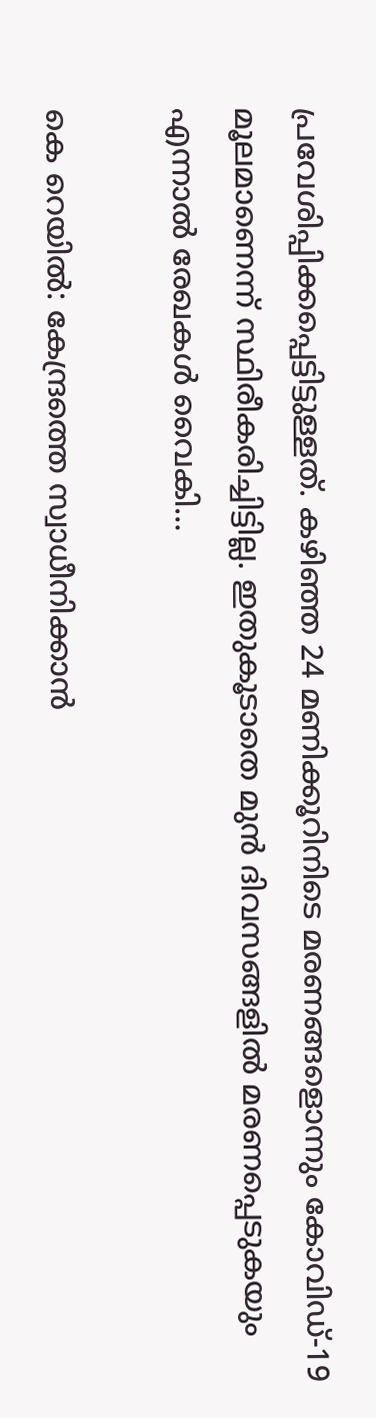പ്രവേശിപ്പിക്കപ്പെട്ടിട്ടുള്ളത്. കഴിഞ്ഞ 24 മണിക്കൂറിനിടെ മരണങ്ങളൊന്നും കോവിഡ്-19 മൂലമാണെന്ന് സ്ഥിരീകരിച്ചിട്ടില്ല. ഇതുകൂടാതെ മുന്‍ ദിവസങ്ങളില്‍ മരണപ്പെടുകയും എന്നാല്‍ രേഖകള്‍ വൈകി…

കെ റെയില്‍: കേന്ദ്രത്തെ സ്വാധീനിക്കാൻ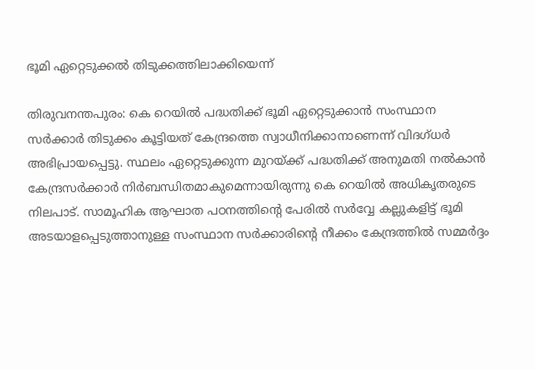ഭൂമി ഏറ്റെടുക്കല്‍ തിടുക്കത്തിലാക്കിയെന്ന്

തിരുവനന്തപുരം: കെ റെയിൽ പദ്ധതിക്ക് ഭൂമി ഏറ്റെടുക്കാന്‍ സംസ്ഥാന സര്‍ക്കാര്‍ തിടുക്കം കൂട്ടിയത് കേന്ദ്രത്തെ സ്വാധീനിക്കാനാണെന്ന് വിദഗ്ധർ അഭിപ്രായപ്പെട്ടു. സ്ഥലം ഏറ്റെടുക്കുന്ന മുറയ്ക്ക് പദ്ധതിക്ക് അനുമതി നൽകാൻ കേന്ദ്രസർക്കാർ നിർബന്ധിതമാകുമെന്നായിരുന്നു കെ റെയിൽ അധികൃതരുടെ നിലപാട്. സാമൂഹിക ആഘാത പഠനത്തിന്റെ പേരിൽ സര്‍‌വ്വേ കല്ലുകളിട്ട് ഭൂമി അടയാളപ്പെടുത്താനുള്ള സംസ്ഥാന സർക്കാരിന്റെ നീക്കം കേന്ദ്രത്തിൽ സമ്മർദ്ദം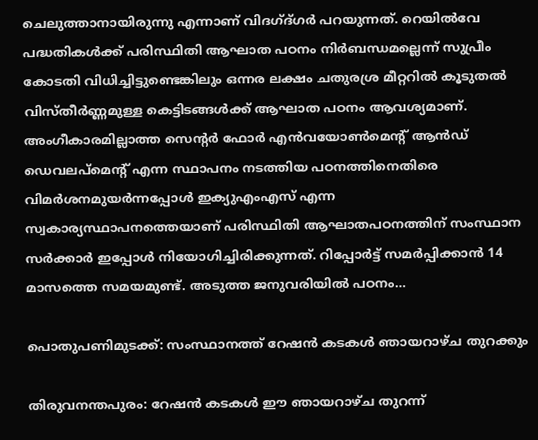ചെലുത്താനായിരുന്നു എന്നാണ് വിദഗ്ദ്ഗര്‍ പറയുന്നത്. റെയിൽവേ പദ്ധതികൾക്ക് പരിസ്ഥിതി ആഘാത പഠനം നിർബന്ധമല്ലെന്ന് സുപ്രീം കോടതി വിധിച്ചിട്ടുണ്ടെങ്കിലും ഒന്നര ലക്ഷം ചതുരശ്ര മീറ്ററിൽ കൂടുതൽ വിസ്തീർണ്ണമുള്ള കെട്ടിടങ്ങൾക്ക് ആഘാത പഠനം ആവശ്യമാണ്. അംഗീകാരമില്ലാത്ത സെന്റര്‍ ഫോര്‍ എന്‍വയോണ്‍മെന്റ് ആന്‍ഡ് ഡെവലപ്മെന്റ് എന്ന സ്ഥാപനം നടത്തിയ പഠനത്തിനെതിരെ വിമര്‍ശനമുയര്‍ന്നപ്പോള്‍ ഇക്യുഎംഎസ് എന്ന സ്വകാര്യസ്ഥാപനത്തെയാണ് പരിസ്ഥിതി ആഘാതപഠനത്തിന് സംസ്ഥാന സര്‍ക്കാര്‍ ഇപ്പോള്‍ നിയോഗിച്ചിരിക്കുന്നത്. റിപ്പോർട്ട് സമർപ്പിക്കാൻ 14 മാസത്തെ സമയമുണ്ട്. അടുത്ത ജനുവരിയിൽ പഠനം…

പൊതുപണിമുടക്ക്: സംസ്ഥാനത്ത് റേഷന്‍ കടകള്‍ ഞായറാഴ്ച തുറക്കും

തിരുവനന്തപുരം: റേഷന്‍ കടകള്‍ ഈ ഞായറാഴ്ച തുറന്ന്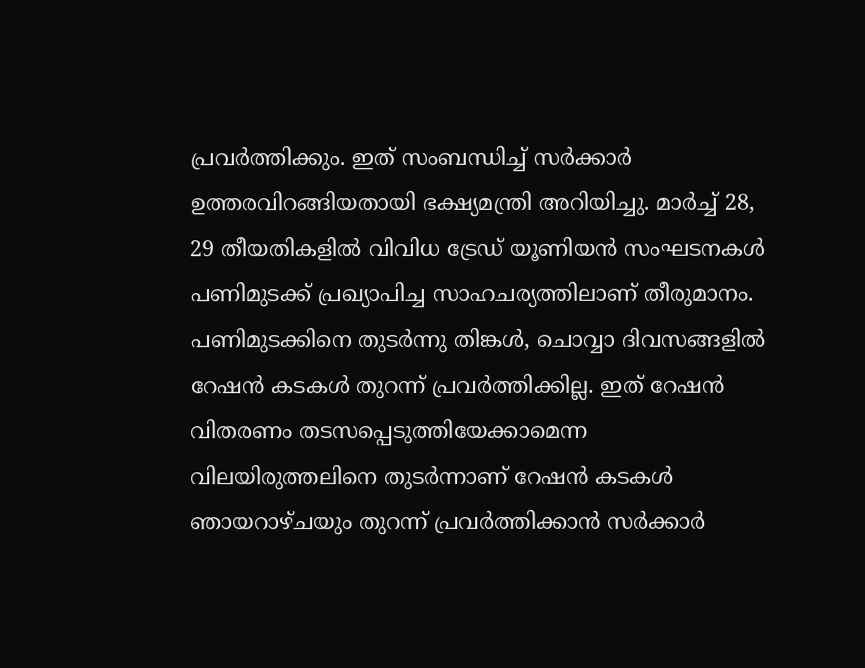പ്രവര്‍ത്തിക്കും. ഇത് സംബന്ധിച്ച് സര്‍ക്കാര്‍ ഉത്തരവിറങ്ങിയതായി ഭക്ഷ്യമന്ത്രി അറിയിച്ചു. മാര്‍ച്ച് 28, 29 തീയതികളില്‍ വിവിധ ട്രേഡ് യൂണിയന്‍ സംഘടനകള്‍ പണിമുടക്ക് പ്രഖ്യാപിച്ച സാഹചര്യത്തിലാണ് തീരുമാനം. പണിമുടക്കിനെ തുടര്‍ന്നു തിങ്കള്‍, ചൊവ്വാ ദിവസങ്ങളില്‍ റേഷന്‍ കടകള്‍ തുറന്ന് പ്രവര്‍ത്തിക്കില്ല. ഇത് റേഷന്‍ വിതരണം തടസപ്പെടുത്തിയേക്കാമെന്ന വിലയിരുത്തലിനെ തുടര്‍ന്നാണ് റേഷന്‍ കടകള്‍ ഞായറാഴ്ചയും തുറന്ന് പ്രവര്‍ത്തിക്കാന്‍ സര്‍ക്കാര്‍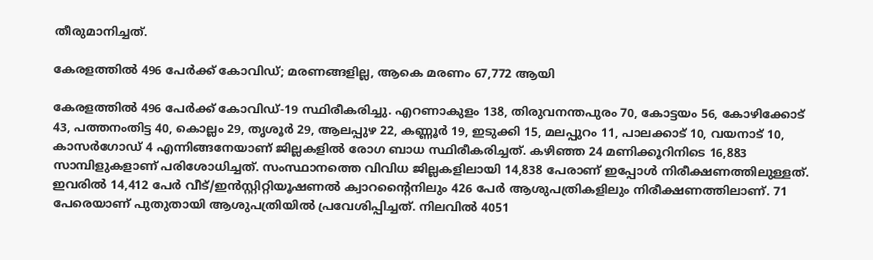തീരുമാനിച്ചത്.

കേരളത്തില്‍ 496 പേര്‍ക്ക് കോവിഡ്; മരണങ്ങളില്ല, ആകെ മരണം 67,772 ആയി

കേരളത്തില്‍ 496 പേര്‍ക്ക് കോവിഡ്-19 സ്ഥിരീകരിച്ചു. എറണാകുളം 138, തിരുവനന്തപുരം 70, കോട്ടയം 56, കോഴിക്കോട് 43, പത്തനംതിട്ട 40, കൊല്ലം 29, തൃശൂര്‍ 29, ആലപ്പുഴ 22, കണ്ണൂര്‍ 19, ഇടുക്കി 15, മലപ്പുറം 11, പാലക്കാട് 10, വയനാട് 10, കാസര്‍ഗോഡ് 4 എന്നിങ്ങനേയാണ് ജില്ലകളില്‍ രോഗ ബാധ സ്ഥിരീകരിച്ചത്. കഴിഞ്ഞ 24 മണിക്കൂറിനിടെ 16,883 സാമ്പിളുകളാണ് പരിശോധിച്ചത്. സംസ്ഥാനത്തെ വിവിധ ജില്ലകളിലായി 14,838 പേരാണ് ഇപ്പോള്‍ നിരീക്ഷണത്തിലുള്ളത്. ഇവരില്‍ 14,412 പേര്‍ വീട്/ഇന്‍സ്റ്റിറ്റിയൂഷണല്‍ ക്വാറന്റൈനിലും 426 പേര്‍ ആശുപത്രികളിലും നിരീക്ഷണത്തിലാണ്. 71 പേരെയാണ് പുതുതായി ആശുപത്രിയില്‍ പ്രവേശിപ്പിച്ചത്. നിലവില്‍ 4051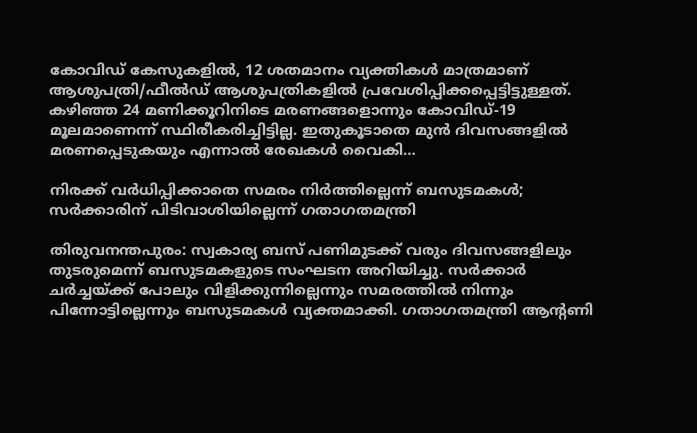കോവിഡ് കേസുകളില്‍, 12 ശതമാനം വ്യക്തികള്‍ മാത്രമാണ് ആശുപത്രി/ഫീല്‍ഡ് ആശുപത്രികളില്‍ പ്രവേശിപ്പിക്കപ്പെട്ടിട്ടുള്ളത്. കഴിഞ്ഞ 24 മണിക്കൂറിനിടെ മരണങ്ങളൊന്നും കോവിഡ്-19 മൂലമാണെന്ന് സ്ഥിരീകരിച്ചിട്ടില്ല. ഇതുകൂടാതെ മുന്‍ ദിവസങ്ങളില്‍ മരണപ്പെടുകയും എന്നാല്‍ രേഖകള്‍ വൈകി…

നിരക്ക് വര്‍ധിപ്പിക്കാതെ സമരം നിര്‍ത്തില്ലെന്ന് ബസുടമകള്‍; സര്‍ക്കാരിന് പിടിവാശിയില്ലെന്ന് ഗതാഗതമന്ത്രി

തിരുവനന്തപുരം: സ്വകാര്യ ബസ് പണിമുടക്ക് വരും ദിവസങ്ങളിലും തുടരുമെന്ന് ബസുടമകളുടെ സംഘടന അറിയിച്ചു. സര്‍ക്കാര്‍ ചര്‍ച്ചയ്ക്ക് പോലും വിളിക്കുന്നില്ലെന്നും സമരത്തില്‍ നിന്നും പിന്നോട്ടില്ലെന്നും ബസുടമകള്‍ വ്യക്തമാക്കി. ഗതാഗതമന്ത്രി ആന്റണി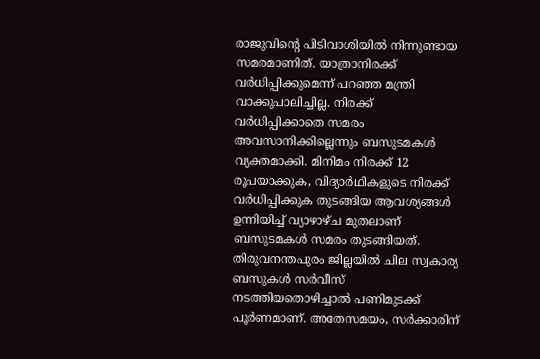രാജുവിന്റെ പിടിവാശിയില്‍ നിന്നുണ്ടായ സമരമാണിത്. യാത്രാനിരക്ക് വര്‍ധിപ്പിക്കുമെന്ന് പറഞ്ഞ മന്ത്രി വാക്കുപാലിച്ചില്ല. നിരക്ക് വര്‍ധിപ്പിക്കാതെ സമരം അവസാനിക്കില്ലെന്നും ബസുടമകള്‍ വ്യക്തമാക്കി. മിനിമം നിരക്ക് 12 രൂപയാക്കുക, വിദ്യാര്‍ഥികളുടെ നിരക്ക് വര്‍ധിപ്പിക്കുക തുടങ്ങിയ ആവശ്യങ്ങള്‍ ഉന്നിയിച്ച് വ്യാഴാഴ്ച മുതലാണ് ബസുടമകള്‍ സമരം തുടങ്ങിയത്. തിരുവനന്തപുരം ജില്ലയില്‍ ചില സ്വകാര്യ ബസുകള്‍ സര്‍വീസ് നടത്തിയതൊഴിച്ചാല്‍ പണിമുടക്ക് പൂര്‍ണമാണ്. അതേസമയം, സര്‍ക്കാരിന്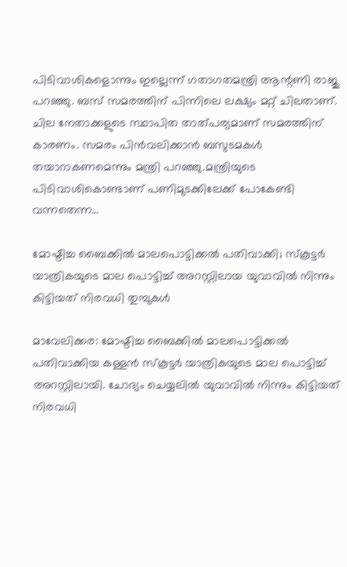പിടിവാശികളൊന്നും ഇല്ലെന്ന് ഗതാഗതമന്ത്രി ആന്റണി രാജു പറഞ്ഞു. ബസ് സമരത്തിന് പിന്നിലെ ലക്ഷ്യം മറ്റ് ചിലതാണ്. ചില നേതാക്കളുടെ സ്ഥാപിത താത്പര്യമാണ് സമരത്തിന് കാരണം. സമരം പിന്‍വലിക്കാന്‍ ബസുടമകള്‍ തയാറാകണമെന്നും മന്ത്രി പറഞ്ഞു.മന്ത്രിയുടെ പിടിവാശികൊണ്ടാണ് പണിമുടക്കിലേക്ക് പോകേണ്ടി വന്നതെന്ന…

മോഷ്ടിച്ച ബൈക്കില്‍ മാലപൊട്ടിക്കല്‍ പതിവാക്കി; സ്‌കൂട്ടര്‍ യാത്രികയുടെ മാല പൊട്ടിച്ച് അറസ്റ്റിലായ യുവാവില്‍ നിന്നും കിട്ടിയത് നിരവധി തുമ്പുകള്‍

മാവേലിക്കര: മോഷ്ടിച്ച ബൈക്കില്‍ മാലപൊട്ടിക്കല്‍ പതിവാക്കിയ കള്ളന്‍ സ്‌കൂട്ടര്‍ യാത്രികയുടെ മാല പൊട്ടിച്ച് അറസ്റ്റിലായി. ചോദ്യം ചെയ്യലില്‍ യുവാവില്‍ നിന്നും കിട്ടിയത് നിരവധി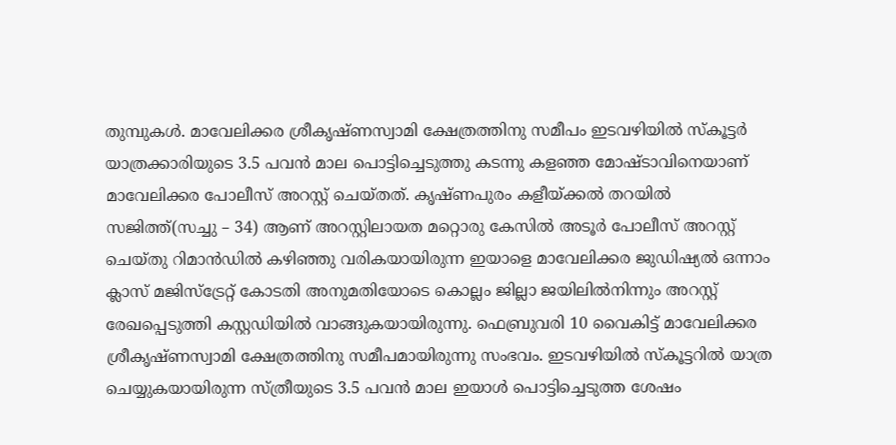തുമ്പുകള്‍. മാവേലിക്കര ശ്രീകൃഷ്ണസ്വാമി ക്ഷേത്രത്തിനു സമീപം ഇടവഴിയില്‍ സ്‌കൂട്ടര്‍ യാത്രക്കാരിയുടെ 3.5 പവന്‍ മാല പൊട്ടിച്ചെടുത്തു കടന്നു കളഞ്ഞ മോഷ്ടാവിനെയാണ് മാവേലിക്കര പോലീസ് അറസ്റ്റ് ചെയ്തത്. കൃഷ്ണപുരം കളീയ്ക്കല്‍ തറയില്‍ സജിത്ത്(സച്ചു – 34) ആണ് അറസ്റ്റിലായത മറ്റൊരു കേസില്‍ അടൂര്‍ പോലീസ് അറസ്റ്റ് ചെയ്തു റിമാന്‍ഡില്‍ കഴിഞ്ഞു വരികയായിരുന്ന ഇയാളെ മാവേലിക്കര ജുഡിഷ്യല്‍ ഒന്നാം ക്ലാസ് മജിസ്‌ട്രേറ്റ് കോടതി അനുമതിയോടെ കൊല്ലം ജില്ലാ ജയിലില്‍നിന്നും അറസ്റ്റ് രേഖപ്പെടുത്തി കസ്റ്റഡിയില്‍ വാങ്ങുകയായിരുന്നു. ഫെബ്രുവരി 10 വൈകിട്ട് മാവേലിക്കര ശ്രീകൃഷ്ണസ്വാമി ക്ഷേത്രത്തിനു സമീപമായിരുന്നു സംഭവം. ഇടവഴിയില്‍ സ്‌കൂട്ടറില്‍ യാത്ര ചെയ്യുകയായിരുന്ന സ്ത്രീയുടെ 3.5 പവന്‍ മാല ഇയാള്‍ പൊട്ടിച്ചെടുത്ത ശേഷം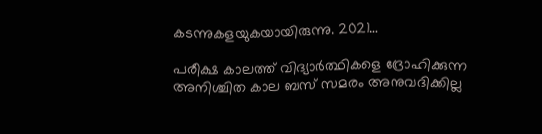കടന്നുകളയുകയായിരുന്നു. 2021…

പരീക്ഷ കാലത്ത് വിദ്യാർത്ഥികളെ ദ്രോഹിക്കുന്ന അനിശ്ചിത കാല ബസ് സമരം അനുവദിക്കില്ല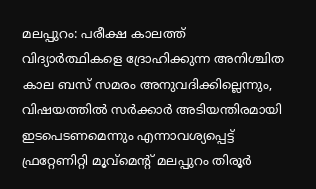മലപ്പുറം: പരീക്ഷ കാലത്ത് വിദ്യാർത്ഥികളെ ദ്രോഹിക്കുന്ന അനിശ്ചിത കാല ബസ് സമരം അനുവദിക്കില്ലെന്നും, വിഷയത്തിൽ സർക്കാർ അടിയന്തിരമായി ഇടപെടണമെന്നും എന്നാവശ്യപ്പെട്ട് ഫ്രറ്റേണിറ്റി മൂവ്മെൻ്റ് മലപ്പുറം തിരൂർ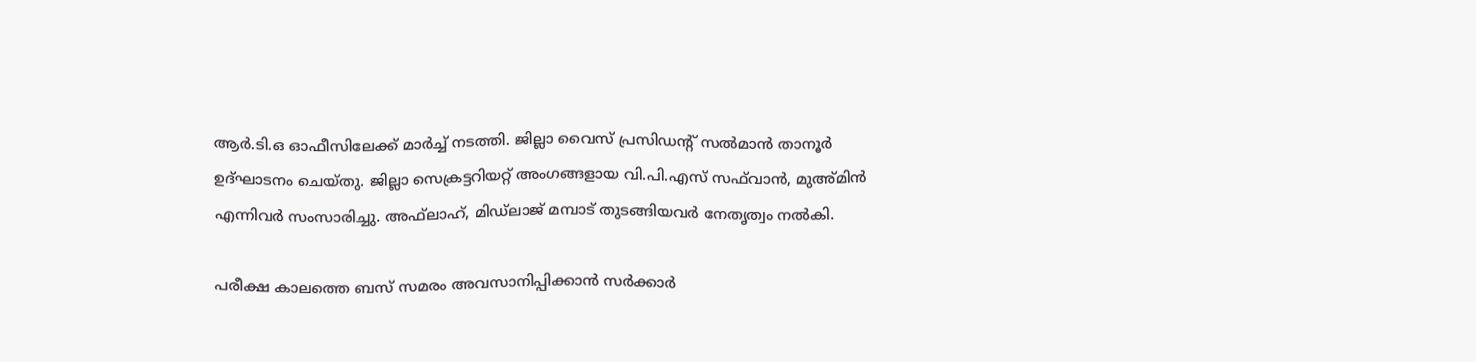ആർ.ടി.ഒ ഓഫീസിലേക്ക് മാർച്ച് നടത്തി. ജില്ലാ വൈസ് പ്രസിഡൻ്റ് സൽമാൻ താനൂർ ഉദ്ഘാടനം ചെയ്തു. ജില്ലാ സെക്രട്ടറിയറ്റ് അംഗങ്ങളായ വി.പി.എസ് സഫ്‌വാൻ, മുഅ്മിൻ എന്നിവർ സംസാരിച്ചു. അഫ്‌ലാഹ്, മിഡ്ലാജ് മമ്പാട് തുടങ്ങിയവർ നേതൃത്വം നൽകി.

പരീക്ഷ കാലത്തെ ബസ് സമരം അവസാനിപ്പിക്കാൻ സർക്കാർ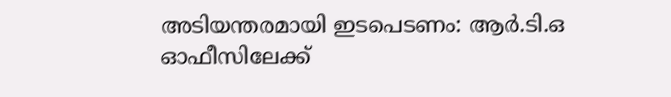അടിയന്തരമായി ഇടപെടണം: ആർ.ടി.ഒ ഓഫീസിലേക്ക്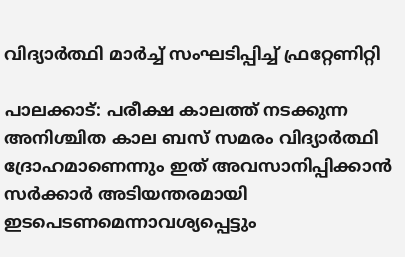വിദ്യാർത്ഥി മാർച്ച് സംഘടിപ്പിച്ച് ഫ്രറ്റേണിറ്റി

പാലക്കാട്: പരീക്ഷ കാലത്ത് നടക്കുന്ന അനിശ്ചിത കാല ബസ് സമരം വിദ്യാർത്ഥി ദ്രോഹമാണെന്നും ഇത് അവസാനിപ്പിക്കാൻ സർക്കാർ അടിയന്തരമായി ഇടപെടണമെന്നാവശ്യപ്പെട്ടും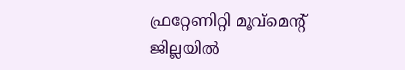ഫ്രറ്റേണിറ്റി മൂവ്മെന്റ് ജില്ലയിൽ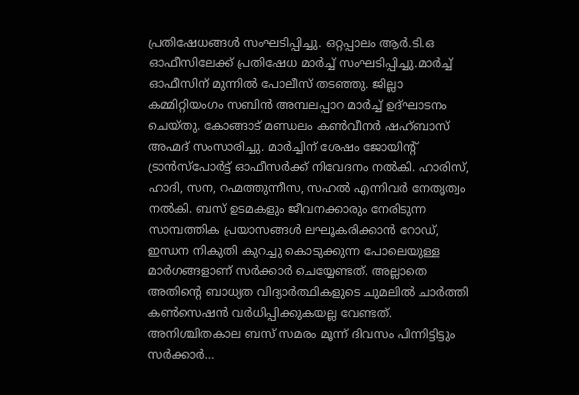പ്രതിഷേധങ്ങൾ സംഘടിപ്പിച്ചു. ഒറ്റപ്പാലം ആർ.ടി.ഒ ഓഫീസിലേക്ക് പ്രതിഷേധ മാർച്ച് സംഘടിപ്പിച്ചു.മാർച്ച് ഓഫീസിന് മുന്നിൽ പോലീസ് തടഞ്ഞു. ജില്ലാ കമ്മിറ്റിയംഗം സബിൻ അമ്പലപ്പാറ മാർച്ച് ഉദ്ഘാടനം ചെയ്തു. കോങ്ങാട് മണ്ഡലം കൺവീനർ ഷഹ്ബാസ് അഹ്മദ് സംസാരിച്ചു. മാർച്ചിന് ശേഷം ജോയിന്റ് ട്രാൻസ്പോർട്ട് ഓഫീസർക്ക് നിവേദനം നൽകി. ഹാരിസ്, ഹാദി, സന, റഹ്മത്തുന്നീസ, സഹൽ എന്നിവർ നേതൃത്വം നൽകി. ബസ് ഉടമകളും ജീവനക്കാരും നേരിടുന്ന സാമ്പത്തിക പ്രയാസങ്ങൾ ലഘൂകരിക്കാൻ റോഡ്, ഇന്ധന നികുതി കുറച്ചു കൊടുക്കുന്ന പോലെയുള്ള മാർഗങ്ങളാണ് സർക്കാർ ചെയ്യേണ്ടത്. അല്ലാതെ അതിന്റെ ബാധ്യത വിദ്യാർത്ഥികളുടെ ചുമലിൽ ചാർത്തി കൺസെഷൻ വർധിപ്പിക്കുകയല്ല വേണ്ടത്. അനിശ്ചിതകാല ബസ് സമരം മൂന്ന് ദിവസം പിന്നിട്ടിട്ടും സർക്കാർ…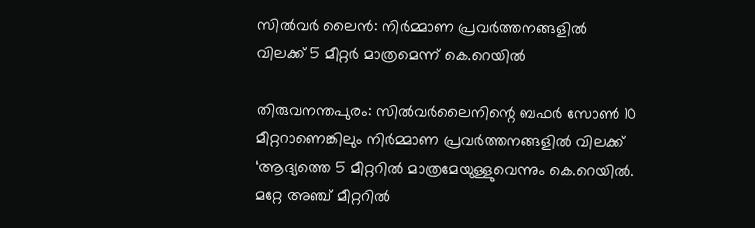സില്‍വര്‍ ലൈന്‍: നിര്‍മ്മാണ പ്രവര്‍ത്തനങ്ങളില്‍ വിലക്ക് 5 മീറ്റര്‍ മാത്രമെന്ന് കെ.റെയില്‍

തിരുവനന്തപുരം: സില്‍വര്‍ലൈനിന്റെ ബഫര്‍ സോണ്‍ 10 മീറ്ററാണെങ്കിലും നിര്‍മ്മാണ പ്രവര്‍ത്തനങ്ങളില്‍ വിലക്ക് ‘ആദ്യത്തെ 5 മീറ്ററില്‍ മാത്രമേയുള്ളുവെന്നും കെ.റെയില്‍. മറ്റേ അഞ്ച് മീറ്ററില്‍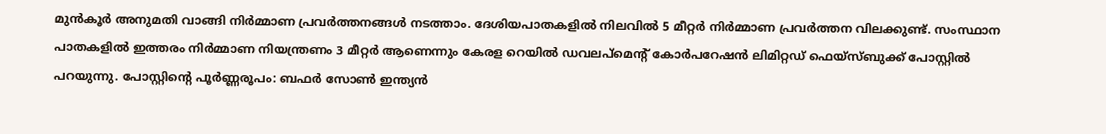മുന്‍കൂര്‍ അനുമതി വാങ്ങി നിര്‍മ്മാണ പ്രവര്‍ത്തനങ്ങള്‍ നടത്താം. ദേശിയപാതകളില്‍ നിലവില്‍ 5 മീറ്റര്‍ നിര്‍മ്മാണ പ്രവര്‍ത്തന വിലക്കുണ്ട്. സംസ്ഥാന പാതകളില്‍ ഇത്തരം നിര്‍മ്മാണ നിയന്ത്രണം 3 മീറ്റര്‍ ആണെന്നും കേരള റെയില്‍ ഡവലപ്‌മെന്റ് കോര്‍പറേഷന്‍ ലിമിറ്റഡ് ഫെയ്‌സ്ബുക്ക് പോസ്റ്റില്‍ പറയുന്നു. പോസ്റ്റിന്റെ പൂര്‍ണ്ണരൂപം: ബഫര്‍ സോണ്‍ ഇന്ത്യന്‍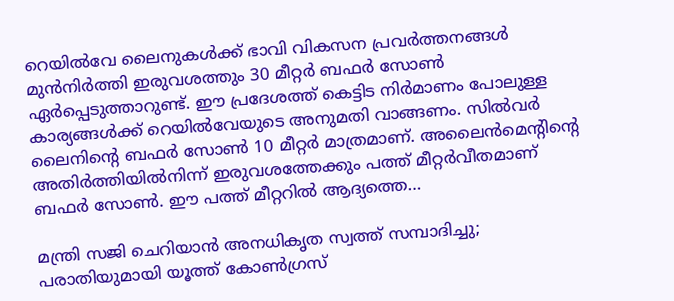റെയില്‍വേ ലൈനുകള്‍ക്ക് ഭാവി വികസന പ്രവര്‍ത്തനങ്ങള്‍ മുന്‍നിര്‍ത്തി ഇരുവശത്തും 30 മീറ്റര്‍ ബഫര്‍ സോണ്‍ ഏര്‍പ്പെടുത്താറുണ്ട്. ഈ പ്രദേശത്ത് കെട്ടിട നിര്‍മാണം പോലുള്ള കാര്യങ്ങള്‍ക്ക് റെയില്‍വേയുടെ അനുമതി വാങ്ങണം. സില്‍വര്‍ ലൈനിന്റെ ബഫര്‍ സോണ്‍ 10 മീറ്റര്‍ മാത്രമാണ്. അലൈന്‍മെന്റിന്റെ അതിര്‍ത്തിയില്‍നിന്ന് ഇരുവശത്തേക്കും പത്ത് മീറ്റര്‍വീതമാണ് ബഫര്‍ സോണ്‍. ഈ പത്ത് മീറ്ററില്‍ ആദ്യത്തെ…

മന്ത്രി സജി ചെറിയാന്‍ അനധികൃത സ്വത്ത് സമ്പാദിച്ചു; പരാതിയുമായി യൂത്ത് കോണ്‍ഗ്രസ്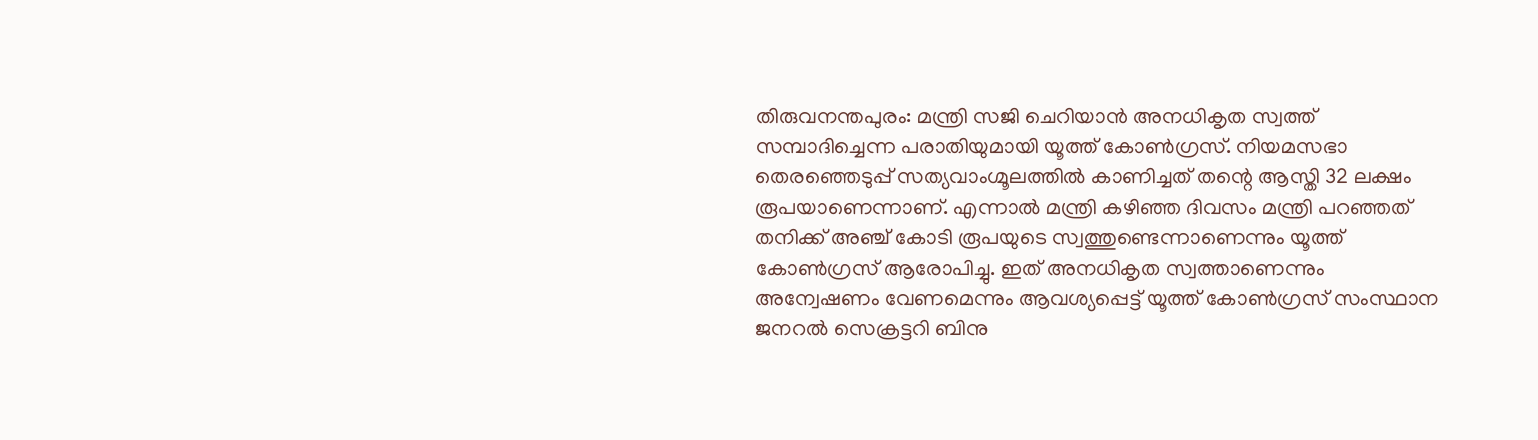തിരുവനന്തപുരം: മന്ത്രി സജി ചെറിയാന്‍ അനധികൃത സ്വത്ത് സമ്പാദിച്ചെന്ന പരാതിയുമായി യൂത്ത് കോണ്‍ഗ്രസ്. നിയമസഭാ തെരഞ്ഞെടുപ്പ് സത്യവാംഗ്മൂലത്തില്‍ കാണിച്ചത് തന്റെ ആസ്തി 32 ലക്ഷം രൂപയാണെന്നാണ്. എന്നാല്‍ മന്ത്രി കഴിഞ്ഞ ദിവസം മന്ത്രി പറഞ്ഞത് തനിക്ക് അഞ്ച് കോടി രൂപയുടെ സ്വത്തുണ്ടെന്നാണെന്നും യൂത്ത് കോണ്‍ഗ്രസ് ആരോപിച്ചു. ഇത് അനധികൃത സ്വത്താണെന്നും അന്വേഷണം വേണമെന്നും ആവശ്യപ്പെട്ട് യൂത്ത് കോണ്‍ഗ്രസ് സംസ്ഥാന ജനറല്‍ സെക്രട്ടറി ബിനു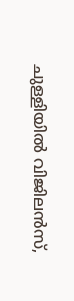ചുള്ളിയില്‍ വിജിലന്‍സ്,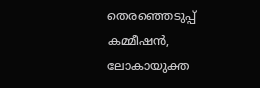തെരഞ്ഞെടുപ്പ് കമ്മീഷന്‍, ലോകായുക്ത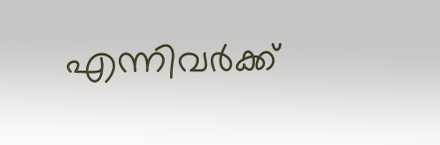എന്നിവര്‍ക്ക്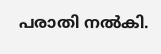പരാതി നല്‍കി.